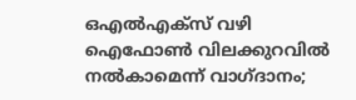ഒഎൽഎക്‌സ് വഴി ഐഫോൺ വിലക്കുറവിൽ നൽകാമെന്ന് വാഗ്ദാനം;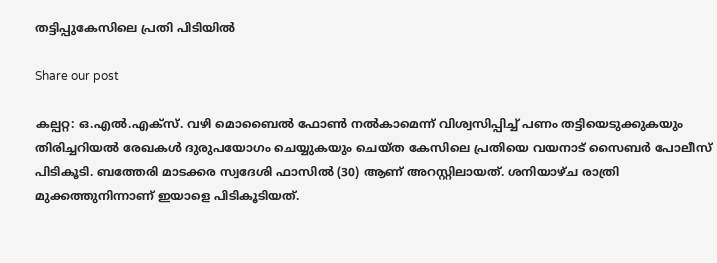തട്ടിപ്പുകേസിലെ പ്രതി പിടിയിൽ

Share our post

കല്പറ്റ: ഒ.എൽ.എക്‌സ്. വഴി മൊബൈൽ ഫോൺ നൽകാമെന്ന് വിശ്വസിപ്പിച്ച് പണം തട്ടിയെടുക്കുകയും തിരിച്ചറിയൽ രേഖകൾ ദുരുപയോഗം ചെയ്യുകയും ചെയ്ത കേസിലെ പ്രതിയെ വയനാട് സൈബർ പോലീസ് പിടികൂടി. ബത്തേരി മാടക്കര സ്വദേശി ഫാസിൽ (30) ആണ് അറസ്റ്റിലായത്. ശനിയാഴ്ച രാത്രി മുക്കത്തുനിന്നാണ് ഇയാളെ പിടികൂടിയത്.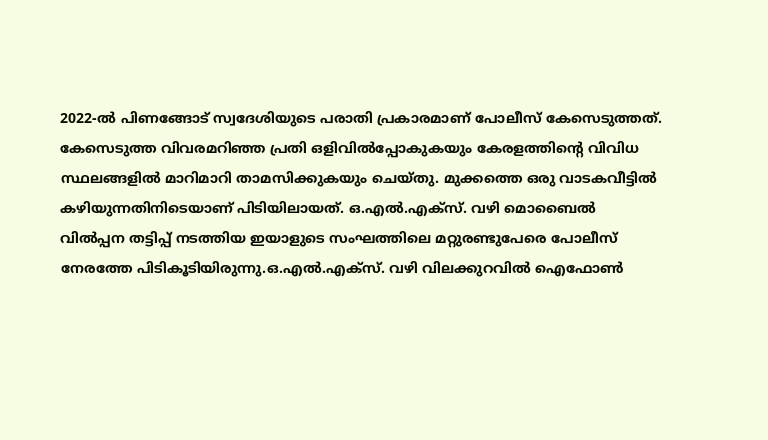2022-ൽ പിണങ്ങോട് സ്വദേശിയുടെ പരാതി പ്രകാരമാണ് പോലീസ് കേസെടുത്തത്. കേസെടുത്ത വിവരമറിഞ്ഞ പ്രതി ഒളിവിൽപ്പോകുകയും കേരളത്തിന്റെ വിവിധ സ്ഥലങ്ങളിൽ മാറിമാറി താമസിക്കുകയും ചെയ്തു. മുക്കത്തെ ഒരു വാടകവീട്ടിൽ കഴിയുന്നതിനിടെയാണ് പിടിയിലായത്. ഒ.എൽ.എക്‌സ്. വഴി മൊബൈൽ വിൽപ്പന തട്ടിപ്പ് നടത്തിയ ഇയാളുടെ സംഘത്തിലെ മറ്റുരണ്ടുപേരെ പോലീസ് നേരത്തേ പിടികൂടിയിരുന്നു.ഒ.എൽ.എക്‌സ്. വഴി വിലക്കുറവിൽ ഐഫോൺ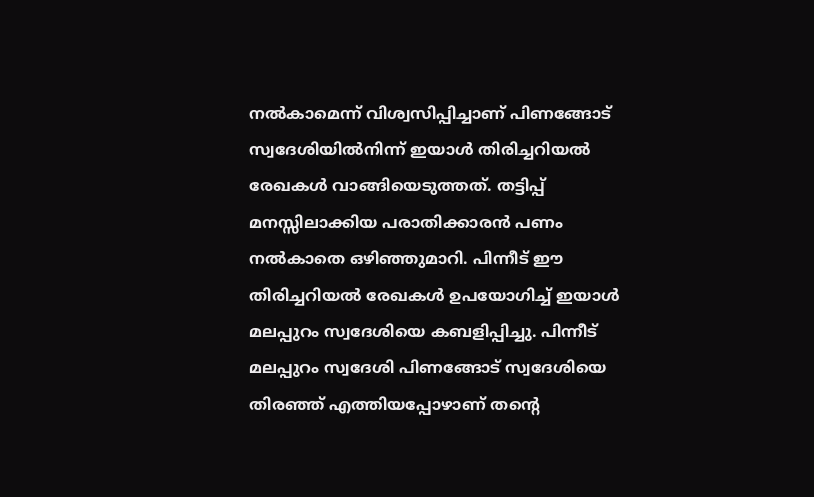നൽകാമെന്ന് വിശ്വസിപ്പിച്ചാണ് പിണങ്ങോട് സ്വദേശിയിൽനിന്ന് ഇയാൾ തിരിച്ചറിയൽ രേഖകൾ വാങ്ങിയെടുത്തത്. തട്ടിപ്പ് മനസ്സിലാക്കിയ പരാതിക്കാരൻ പണം നൽകാതെ ഒഴിഞ്ഞുമാറി. പിന്നീട് ഈ തിരിച്ചറിയൽ രേഖകൾ ഉപയോഗിച്ച് ഇയാൾ മലപ്പുറം സ്വദേശിയെ കബളിപ്പിച്ചു. പിന്നീട് മലപ്പുറം സ്വദേശി പിണങ്ങോട് സ്വദേശിയെ തിരഞ്ഞ് എത്തിയപ്പോഴാണ് തന്റെ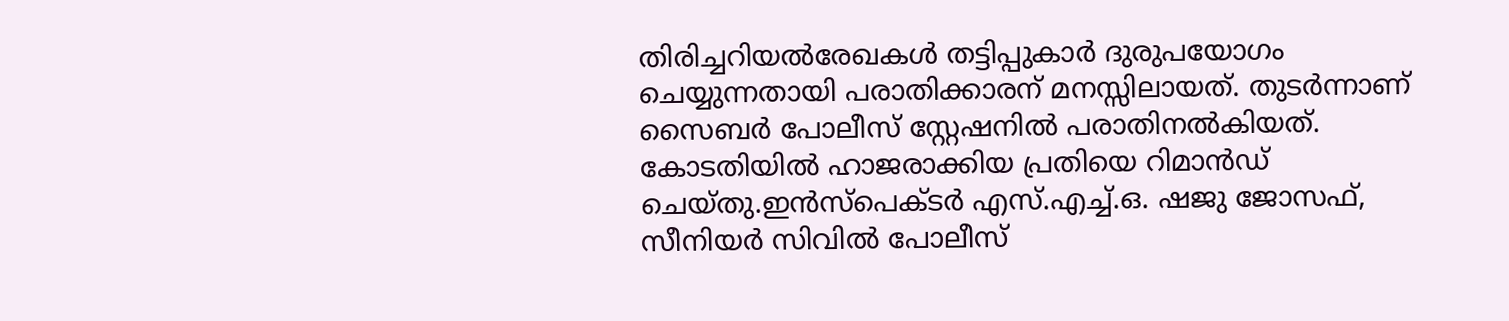തിരിച്ചറിയൽരേഖകൾ തട്ടിപ്പുകാർ ദുരുപയോഗം ചെയ്യുന്നതായി പരാതിക്കാരന് മനസ്സിലായത്. തുടർന്നാണ് സൈബർ പോലീസ് സ്റ്റേഷനിൽ പരാതിനൽകിയത്. കോടതിയിൽ ഹാജരാക്കിയ പ്രതിയെ റിമാൻഡ് ചെയ്തു.ഇൻസ്‌പെക്ടർ എസ്.എച്ച്.ഒ. ഷജു ജോസഫ്, സീനിയർ സിവിൽ പോലീസ്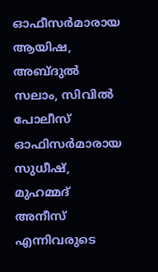ഓഫീസർമാരായ ആയിഷ, അബ്ദുൽ സലാം, സിവിൽ പോലീസ് ഓഫിസർമാരായ സുധീഷ്, മുഹമ്മദ് അനീസ് എന്നിവരുടെ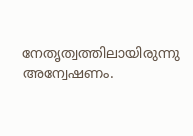നേതൃത്വത്തിലായിരുന്നു അന്വേഷണം.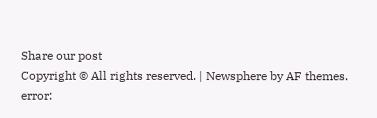Share our post
Copyright © All rights reserved. | Newsphere by AF themes.
error: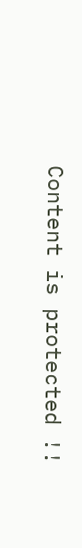Content is protected !!